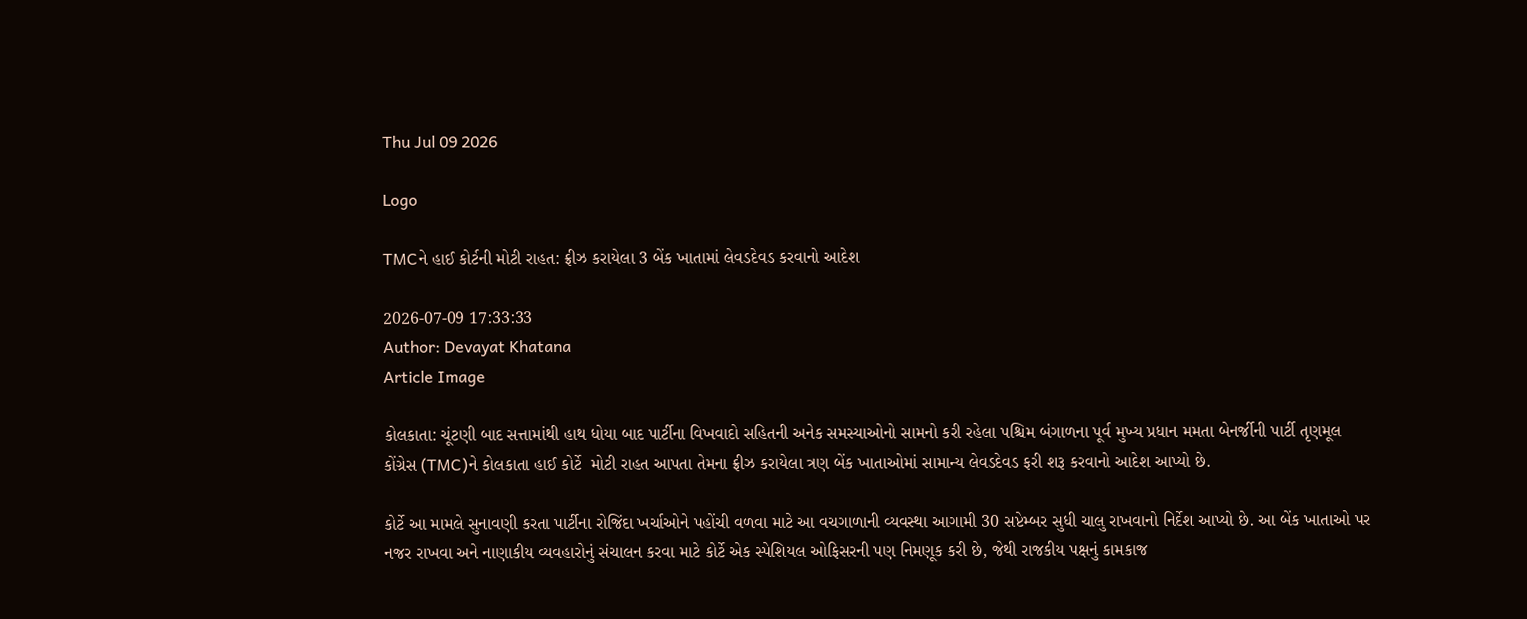Thu Jul 09 2026

Logo

TMCને હાઈ કોર્ટની મોટી રાહત: ફ્રીઝ કરાયેલા 3 બેંક ખાતામાં લેવડદેવડ કરવાનો આદેશ

2026-07-09 17:33:33
Author: Devayat Khatana
Article Image

કોલકાતા: ચૂંટણી બાદ સત્તામાંથી હાથ ધોયા બાદ પાર્ટીના વિખવાદો સહિતની અનેક સમસ્યાઓનો સામનો કરી રહેલા પશ્ચિમ બંગાળના પૂર્વ મુખ્ય પ્રધાન મમતા બેનર્જીની પાર્ટી તૃણમૂલ કોંગ્રેસ (TMC)ને કોલકાતા હાઈ કોર્ટે  મોટી રાહત આપતા તેમના ફ્રીઝ કરાયેલા ત્રણ બેંક ખાતાઓમાં સામાન્ય લેવડદેવડ ફરી શરૂ કરવાનો આદેશ આપ્યો છે.

કોર્ટે આ મામલે સુનાવણી કરતા પાર્ટીના રોજિંદા ખર્ચાઓને પહોંચી વળવા માટે આ વચગાળાની વ્યવસ્થા આગામી 30 સપ્ટેમ્બર સુધી ચાલુ રાખવાનો નિર્દેશ આપ્યો છે. આ બેંક ખાતાઓ પર નજર રાખવા અને નાણાકીય વ્યવહારોનું સંચાલન કરવા માટે કોર્ટે એક સ્પેશિયલ ઓફિસરની પણ નિમણૂક કરી છે, જેથી રાજકીય પક્ષનું કામકાજ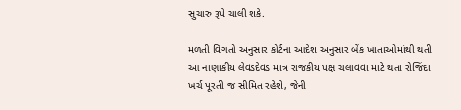સુચારુ રૂપે ચાલી શકે.

મળતી વિગતો અનુસાર કોર્ટના આદેશ અનુસાર બેંક ખાતાઓમાંથી થતી આ નાણાકીય લેવડદેવડ માત્ર રાજકીય પક્ષ ચલાવવા માટે થતા રોજિંદા ખર્ચ પૂરતી જ સીમિત રહેશે, જેની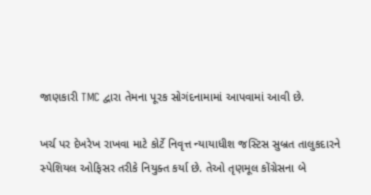જાણકારી TMC દ્વારા તેમના પૂરક સોગંદનામામાં આપવામાં આવી છે.

ખર્ચ પર દેખરેખ રાખવા માટે કોર્ટે નિવૃત્ત ન્યાયાધીશ જસ્ટિસ સુબ્રત તાલુકદારને સ્પેશિયલ ઓફિસર તરીકે નિયુક્ત કર્યા છે. તેઓ તૃણમૂલ કોંગ્રેસના બે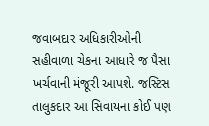જવાબદાર અધિકારીઓની સહીવાળા ચેકના આધારે જ પૈસા ખર્ચવાની મંજૂરી આપશે. જસ્ટિસ તાલુકદાર આ સિવાયના કોઈ પણ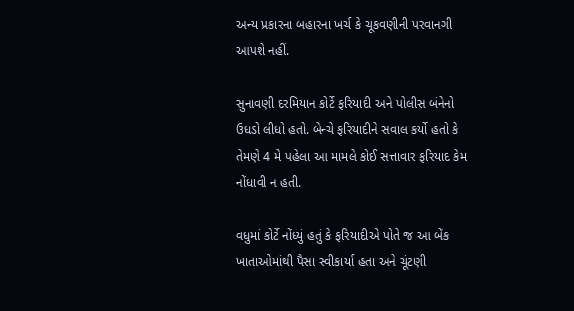અન્ય પ્રકારના બહારના ખર્ચ કે ચૂકવણીની પરવાનગી આપશે નહીં.

સુનાવણી દરમિયાન કોર્ટે ફરિયાદી અને પોલીસ બંનેનો ઉધડો લીધો હતો. બેન્ચે ફરિયાદીને સવાલ કર્યો હતો કે તેમણે 4 મે પહેલા આ મામલે કોઈ સત્તાવાર ફરિયાદ કેમ નોંધાવી ન હતી.

વધુમાં કોર્ટે નોંધ્યું હતું કે ફરિયાદીએ પોતે જ આ બેંક ખાતાઓમાંથી પૈસા સ્વીકાર્યા હતા અને ચૂંટણી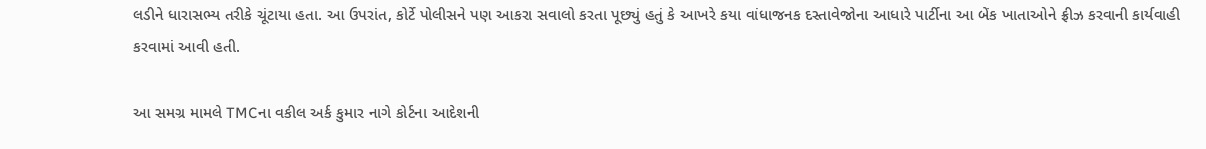લડીને ધારાસભ્ય તરીકે ચૂંટાયા હતા. આ ઉપરાંત, કોર્ટે પોલીસને પણ આકરા સવાલો કરતા પૂછ્યું હતું કે આખરે કયા વાંધાજનક દસ્તાવેજોના આધારે પાર્ટીના આ બેંક ખાતાઓને ફ્રીઝ કરવાની કાર્યવાહી કરવામાં આવી હતી.

આ સમગ્ર મામલે TMCના વકીલ અર્ક કુમાર નાગે કોર્ટના આદેશની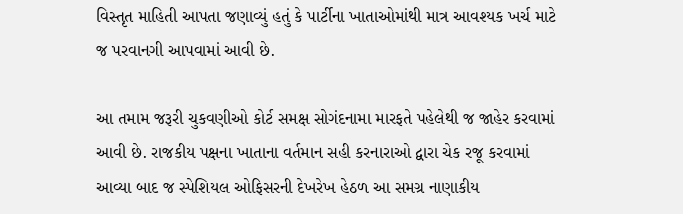વિસ્તૃત માહિતી આપતા જણાવ્યું હતું કે પાર્ટીના ખાતાઓમાંથી માત્ર આવશ્યક ખર્ચ માટે જ પરવાનગી આપવામાં આવી છે.

આ તમામ જરૂરી ચુકવણીઓ કોર્ટ સમક્ષ સોગંદનામા મારફતે પહેલેથી જ જાહેર કરવામાં આવી છે. રાજકીય પક્ષના ખાતાના વર્તમાન સહી કરનારાઓ દ્વારા ચેક રજૂ કરવામાં આવ્યા બાદ જ સ્પેશિયલ ઓફિસરની દેખરેખ હેઠળ આ સમગ્ર નાણાકીય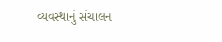વ્યવસ્થાનું સંચાલન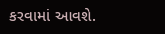કરવામાં આવશે.